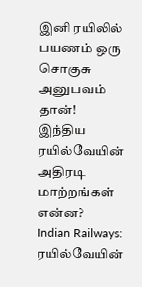இனி ரயிலில் பயணம் ஒரு சொகுசு அனுபவம் தான்! இந்திய ரயில்வேயின் அதிரடி மாற்றங்கள் என்ன?
Indian Railways: ரயில்வேயின்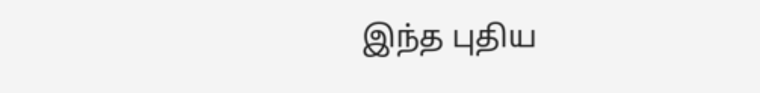இந்த புதிய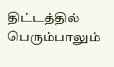திட்டத்தில் பெரும்பாலும்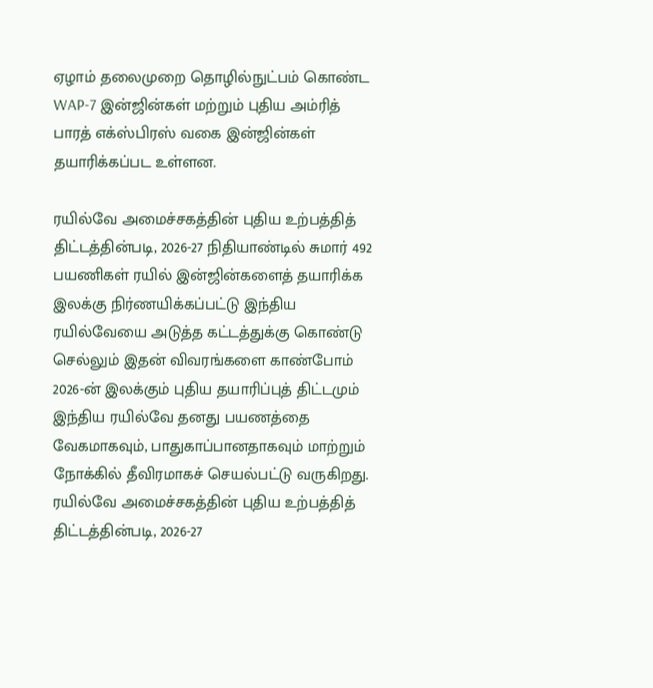ஏழாம் தலைமுறை தொழில்நுட்பம் கொண்ட WAP-7 இன்ஜின்கள் மற்றும் புதிய அம்ரித் பாரத் எக்ஸ்பிரஸ் வகை இன்ஜின்கள் தயாரிக்கப்பட உள்ளன.

ரயில்வே அமைச்சகத்தின் புதிய உற்பத்தித் திட்டத்தின்படி, 2026-27 நிதியாண்டில் சுமார் 492 பயணிகள் ரயில் இன்ஜின்களைத் தயாரிக்க இலக்கு நிர்ணயிக்கப்பட்டு இந்திய ரயில்வேயை அடுத்த கட்டத்துக்கு கொண்டு செல்லும் இதன் விவரங்களை காண்போம்
2026-ன் இலக்கும் புதிய தயாரிப்புத் திட்டமும்
இந்திய ரயில்வே தனது பயணத்தை வேகமாகவும், பாதுகாப்பானதாகவும் மாற்றும் நோக்கில் தீவிரமாகச் செயல்பட்டு வருகிறது. ரயில்வே அமைச்சகத்தின் புதிய உற்பத்தித் திட்டத்தின்படி, 2026-27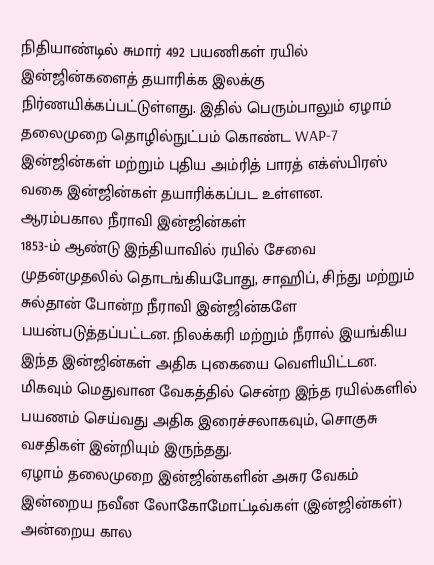நிதியாண்டில் சுமார் 492 பயணிகள் ரயில் இன்ஜின்களைத் தயாரிக்க இலக்கு நிர்ணயிக்கப்பட்டுள்ளது. இதில் பெரும்பாலும் ஏழாம் தலைமுறை தொழில்நுட்பம் கொண்ட WAP-7 இன்ஜின்கள் மற்றும் புதிய அம்ரித் பாரத் எக்ஸ்பிரஸ் வகை இன்ஜின்கள் தயாரிக்கப்பட உள்ளன.
ஆரம்பகால நீராவி இன்ஜின்கள்
1853-ம் ஆண்டு இந்தியாவில் ரயில் சேவை முதன்முதலில் தொடங்கியபோது, சாஹிப், சிந்து மற்றும் சுல்தான் போன்ற நீராவி இன்ஜின்களே பயன்படுத்தப்பட்டன. நிலக்கரி மற்றும் நீரால் இயங்கிய இந்த இன்ஜின்கள் அதிக புகையை வெளியிட்டன. மிகவும் மெதுவான வேகத்தில் சென்ற இந்த ரயில்களில் பயணம் செய்வது அதிக இரைச்சலாகவும், சொகுசு வசதிகள் இன்றியும் இருந்தது.
ஏழாம் தலைமுறை இன்ஜின்களின் அசுர வேகம்
இன்றைய நவீன லோகோமோட்டிவ்கள் (இன்ஜின்கள்) அன்றைய கால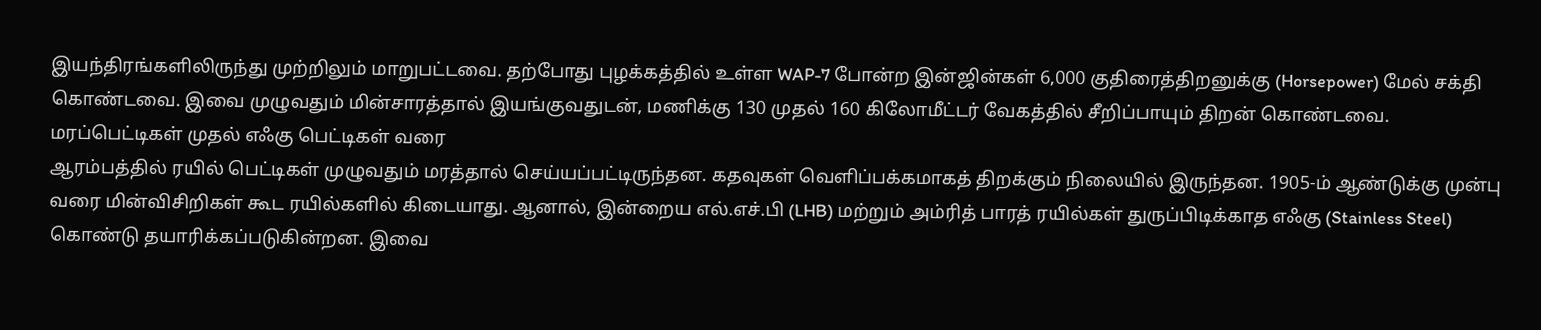இயந்திரங்களிலிருந்து முற்றிலும் மாறுபட்டவை. தற்போது புழக்கத்தில் உள்ள WAP-7 போன்ற இன்ஜின்கள் 6,000 குதிரைத்திறனுக்கு (Horsepower) மேல் சக்தி கொண்டவை. இவை முழுவதும் மின்சாரத்தால் இயங்குவதுடன், மணிக்கு 130 முதல் 160 கிலோமீட்டர் வேகத்தில் சீறிப்பாயும் திறன் கொண்டவை.
மரப்பெட்டிகள் முதல் எஃகு பெட்டிகள் வரை
ஆரம்பத்தில் ரயில் பெட்டிகள் முழுவதும் மரத்தால் செய்யப்பட்டிருந்தன. கதவுகள் வெளிப்பக்கமாகத் திறக்கும் நிலையில் இருந்தன. 1905-ம் ஆண்டுக்கு முன்பு வரை மின்விசிறிகள் கூட ரயில்களில் கிடையாது. ஆனால், இன்றைய எல்.எச்.பி (LHB) மற்றும் அம்ரித் பாரத் ரயில்கள் துருப்பிடிக்காத எஃகு (Stainless Steel) கொண்டு தயாரிக்கப்படுகின்றன. இவை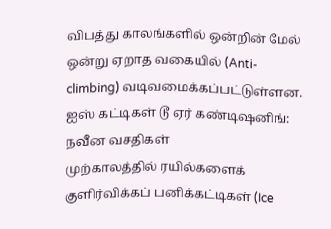விபத்து காலங்களில் ஒன்றின் மேல் ஒன்று ஏறாத வகையில் (Anti-climbing) வடிவமைக்கப்பட்டுள்ளன.
ஐஸ் கட்டிகள் டூ ஏர் கண்டிஷனிங்: நவீன வசதிகள்
முற்காலத்தில் ரயில்களைக் குளிர்விக்கப் பனிக்கட்டிகள் (Ice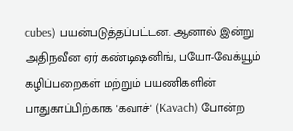cubes) பயன்படுத்தப்பட்டன. ஆனால் இன்று அதிநவீன ஏர் கண்டிஷனிங், பயோ-வேக்யூம் கழிப்பறைகள் மற்றும் பயணிகளின் பாதுகாப்பிற்காக 'கவாச்' (Kavach) போன்ற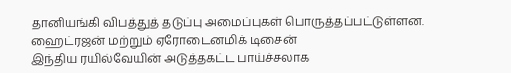தானியங்கி விபத்துத் தடுப்பு அமைப்புகள் பொருத்தப்பட்டுள்ளன.
ஹைட்ரஜன் மற்றும் ஏரோடைனமிக் டிசைன்
இந்திய ரயில்வேயின் அடுத்தகட்ட பாய்ச்சலாக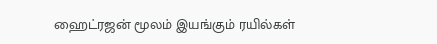ஹைட்ரஜன் மூலம் இயங்கும் ரயில்கள்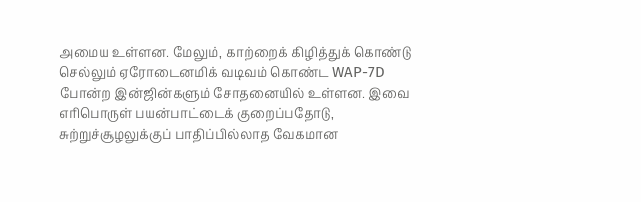அமைய உள்ளன. மேலும், காற்றைக் கிழித்துக் கொண்டு செல்லும் ஏரோடைனமிக் வடிவம் கொண்ட WAP-7D போன்ற இன்ஜின்களும் சோதனையில் உள்ளன. இவை எரிபொருள் பயன்பாட்டைக் குறைப்பதோடு, சுற்றுச்சூழலுக்குப் பாதிப்பில்லாத வேகமான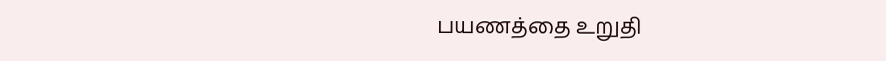பயணத்தை உறுதி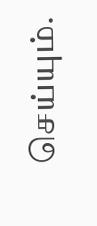செய்யும்.